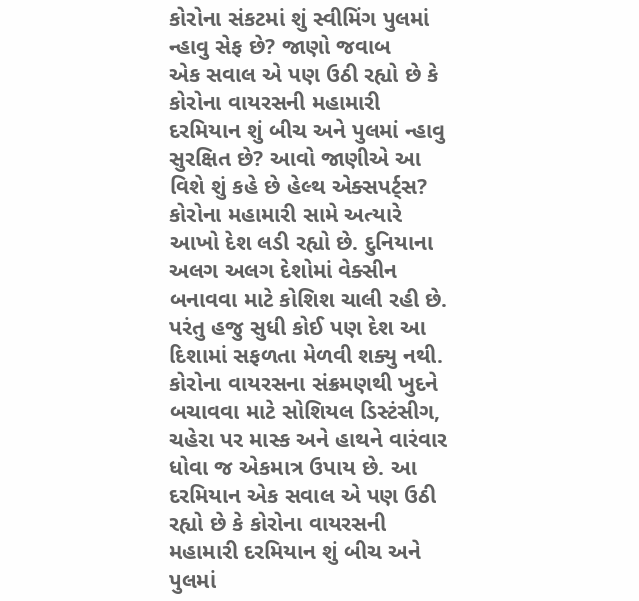કોરોના સંકટમાં શું સ્વીમિંગ પુલમાં ન્હાવુ સેફ છે? જાણો જવાબ
એક સવાલ એ પણ ઉઠી રહ્યો છે કે કોરોના વાયરસની મહામારી દરમિયાન શું બીચ અને પુલમાં ન્હાવુ સુરક્ષિત છે? આવો જાણીએ આ વિશે શું કહે છે હેલ્થ એક્સપર્ટ્સ?
કોરોના મહામારી સામે અત્યારે આખો દેશ લડી રહ્યો છે. દુનિયાના અલગ અલગ દેશોમાં વેક્સીન બનાવવા માટે કોશિશ ચાલી રહી છે. પરંતુ હજુ સુધી કોઈ પણ દેશ આ દિશામાં સફળતા મેળવી શક્યુ નથી. કોરોના વાયરસના સંક્રમણથી ખુદને બચાવવા માટે સોશિયલ ડિસ્ટંસીગ, ચહેરા પર માસ્ક અને હાથને વારંવાર ધોવા જ એકમાત્ર ઉપાય છે. આ દરમિયાન એક સવાલ એ પણ ઉઠી રહ્યો છે કે કોરોના વાયરસની મહામારી દરમિયાન શું બીચ અને પુલમાં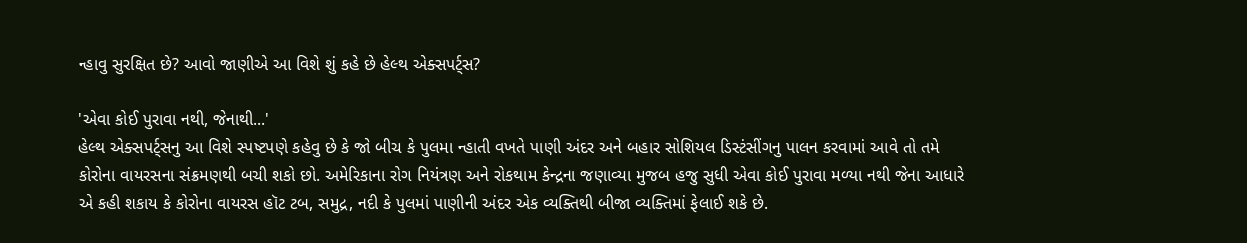ન્હાવુ સુરક્ષિત છે? આવો જાણીએ આ વિશે શું કહે છે હેલ્થ એક્સપર્ટ્સ?

'એવા કોઈ પુરાવા નથી, જેનાથી...'
હેલ્થ એક્સપર્ટ્સનુ આ વિશે સ્પષ્ટપણે કહેવુ છે કે જો બીચ કે પુલમા ન્હાતી વખતે પાણી અંદર અને બહાર સોશિયલ ડિસ્ટંસીંગનુ પાલન કરવામાં આવે તો તમે કોરોના વાયરસના સંક્રમણથી બચી શકો છો. અમેરિકાના રોગ નિયંત્રણ અને રોકથામ કેન્દ્રના જણાવ્યા મુજબ હજુ સુધી એવા કોઈ પુરાવા મળ્યા નથી જેના આધારે એ કહી શકાય કે કોરોના વાયરસ હૉટ ટબ, સમુદ્ર, નદી કે પુલમાં પાણીની અંદર એક વ્યક્તિથી બીજા વ્યક્તિમાં ફેલાઈ શકે છે.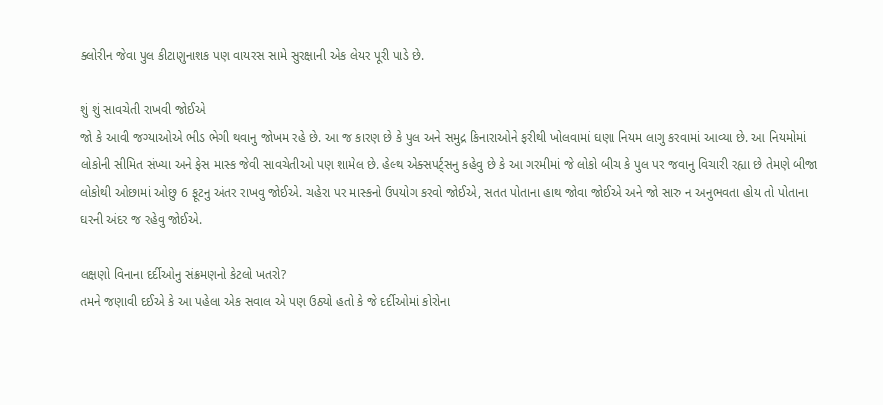ક્લોરીન જેવા પુલ કીટાણુનાશક પણ વાયરસ સામે સુરક્ષાની એક લેયર પૂરી પાડે છે.

શું શું સાવચેતી રાખવી જોઈએ
જો કે આવી જગ્યાઓએ ભીડ ભેગી થવાનુ જોખમ રહે છે. આ જ કારણ છે કે પુલ અને સમુદ્ર કિનારાઓને ફરીથી ખોલવામાં ઘણા નિયમ લાગુ કરવામાં આવ્યા છે. આ નિયમોમાં લોકોની સીમિત સંખ્યા અને ફેસ માસ્ક જેવી સાવચેતીઓ પણ શામેલ છે. હેલ્થ એક્સપર્ટ્સનુ કહેવુ છે કે આ ગરમીમાં જે લોકો બીચ કે પુલ પર જવાનુ વિચારી રહ્યા છે તેમણે બીજા લોકોથી ઓછામાં ઓછુ 6 ફૂટનુ અંતર રાખવુ જોઈએ. ચહેરા પર માસ્કનો ઉપયોગ કરવો જોઈએ, સતત પોતાના હાથ જોવા જોઈએ અને જો સારુ ન અનુભવતા હોય તો પોતાના ઘરની અંદર જ રહેવુ જોઈએ.

લક્ષણો વિનાના દર્દીઓનુ સંક્રમણનો કેટલો ખતરો?
તમને જણાવી દઈએ કે આ પહેલા એક સવાલ એ પણ ઉઠ્યો હતો કે જે દર્દીઓમાં કોરોના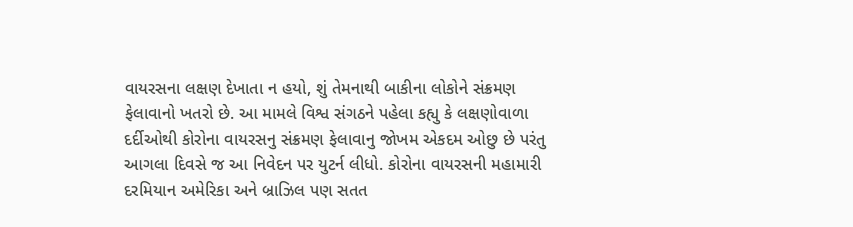વાયરસના લક્ષણ દેખાતા ન હયો, શું તેમનાથી બાકીના લોકોને સંક્રમણ ફેલાવાનો ખતરો છે. આ મામલે વિશ્વ સંગઠને પહેલા કહ્યુ કે લક્ષણોવાળા દર્દીઓથી કોરોના વાયરસનુ સંક્રમણ ફેલાવાનુ જોખમ એકદમ ઓછુ છે પરંતુ આગલા દિવસે જ આ નિવેદન પર યુટર્ન લીધો. કોરોના વાયરસની મહામારી દરમિયાન અમેરિકા અને બ્રાઝિલ પણ સતત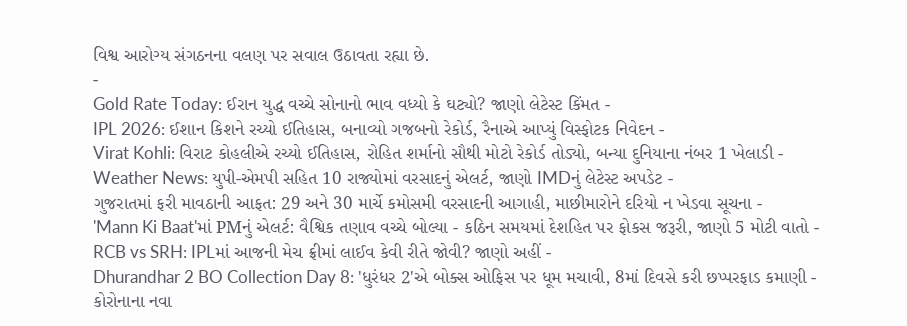વિશ્વ આરોગ્ય સંગઠનના વલણ પર સવાલ ઉઠાવતા રહ્યા છે.
-
Gold Rate Today: ઈરાન યુદ્ધ વચ્ચે સોનાનો ભાવ વધ્યો કે ઘટ્યો? જાણો લેટેસ્ટ કિંમત -
IPL 2026: ઈશાન કિશને રચ્યો ઈતિહાસ, બનાવ્યો ગજબનો રેકોર્ડ, રૈનાએ આપ્યું વિસ્ફોટક નિવેદન -
Virat Kohli: વિરાટ કોહલીએ રચ્યો ઈતિહાસ, રોહિત શર્માનો સૌથી મોટો રેકોર્ડ તોડ્યો, બન્યા દુનિયાના નંબર 1 ખેલાડી -
Weather News: યુપી-એમપી સહિત 10 રાજ્યોમાં વરસાદનું એલર્ટ, જાણો IMDનું લેટેસ્ટ અપડેટ -
ગુજરાતમાં ફરી માવઠાની આફત: 29 અને 30 માર્ચે કમોસમી વરસાદની આગાહી, માછીમારોને દરિયો ન ખેડવા સૂચના -
'Mann Ki Baat'માં PMનું એલર્ટ: વૈશ્વિક તણાવ વચ્ચે બોલ્યા - કઠિન સમયમાં દેશહિત પર ફોકસ જરૂરી, જાણો 5 મોટી વાતો -
RCB vs SRH: IPLમાં આજની મેચ ફ્રીમાં લાઈવ કેવી રીતે જોવી? જાણો અહીં -
Dhurandhar 2 BO Collection Day 8: 'ધુરંધર 2'એ બોક્સ ઓફિસ પર ધૂમ મચાવી, 8માં દિવસે કરી છપ્પરફાડ કમાણી -
કોરોનાના નવા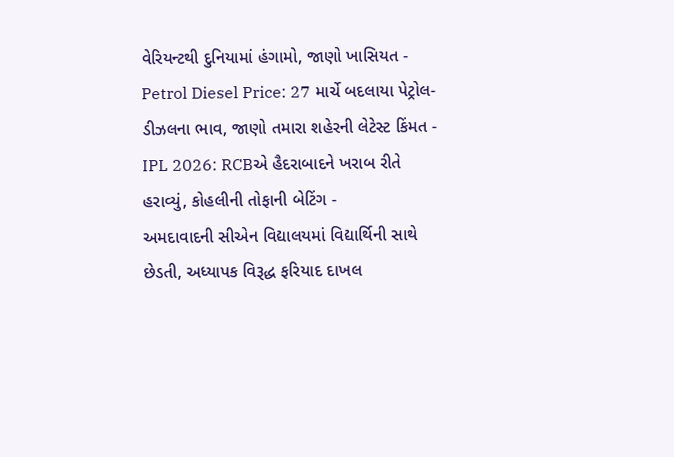વેરિયન્ટથી દુનિયામાં હંગામો, જાણો ખાસિયત -
Petrol Diesel Price: 27 માર્ચે બદલાયા પેટ્રોલ-ડીઝલના ભાવ, જાણો તમારા શહેરની લેટેસ્ટ કિંમત -
IPL 2026: RCBએ હૈદરાબાદને ખરાબ રીતે હરાવ્યું, કોહલીની તોફાની બેટિંગ -
અમદાવાદની સીએન વિદ્યાલયમાં વિદ્યાર્થિની સાથે છેડતી, અધ્યાપક વિરૂદ્ધ ફરિયાદ દાખલ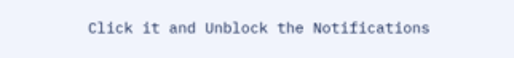Click it and Unblock the Notifications